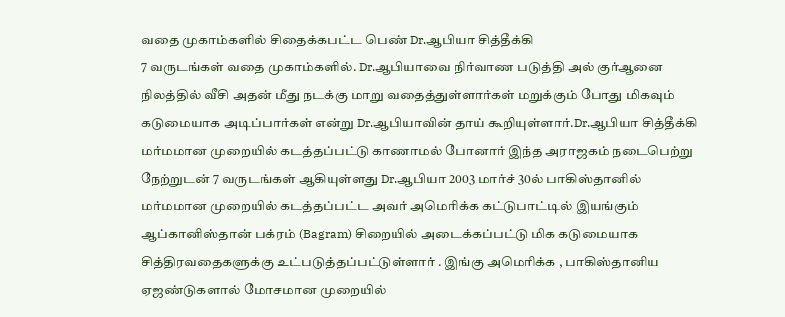வதை முகாம்களில் சிதைக்கபட்ட பெண் Dr.ஆபியா சித்தீக்கி
7 வருடங்கள் வதை முகாம்களில். Dr.ஆபியாவை நிர்வாண படுத்தி அல் குர்ஆனை நிலத்தில் வீசி அதன் மீது நடக்கு மாறு வதைத்துள்ளார்கள் மறுக்கும் போது மிகவும் கடுமையாக அடிப்பார்கள் என்று Dr.ஆபியாவின் தாய் கூறியுள்ளார்.Dr.ஆபியா சித்தீக்கி மர்மமான முறையில் கடத்தப்பட்டு காணாமல் போனார் இந்த அராஜகம் நடைபெற்று நேற்றுடன் 7 வருடங்கள் ஆகியுள்ளது Dr.ஆபியா 2003 மார்ச் 30ல் பாகிஸ்தானில் மர்மமான முறையில் கடத்தப்பட்ட அவர் அமெரிக்க கட்டுபாட்டில் இயங்கும் ஆப்கானிஸ்தான் பக்ரம் (Bagram) சிறையில் அடைக்கப்பட்டு மிக கடுமையாக சித்திரவதைகளுக்கு உட்படுத்தப்பட்டுள்ளார் . இங்கு அமெரிக்க , பாகிஸ்தானிய ஏஜண்டுகளால் மோசமான முறையில்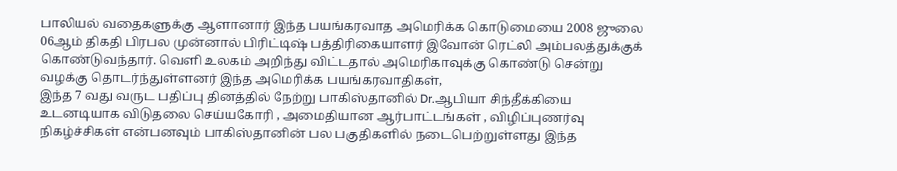பாலியல் வதைகளுக்கு ஆளானார் இந்த பயங்கரவாத அமெரிக்க கொடுமையை 2008 ஜுலை 06ஆம் திகதி பிரபல முன்னால் பிரிட்டிஷ் பத்திரிகையாளர் இவோன் ரெட்லி அம்பலத்துக்குக் கொண்டுவந்தார். வெளி உலகம் அறிந்து விட்டதால் அமெரிகாவுக்கு கொண்டு சென்று வழக்கு தொடர்ந்துள்ளனர் இந்த அமெரிக்க பயங்கரவாதிகள்,
இந்த 7 வது வருட பதிப்பு தினத்தில் நேற்று பாகிஸ்தானில் Dr.ஆபியா சிந்தீக்கியை உடனடியாக விடுதலை செய்யகோரி , அமைதியான ஆர்பாட்டங்கள் , விழிப்புணர்வு நிகழ்ச்சிகள் என்பனவும் பாகிஸ்தானின் பல பகுதிகளில் நடைபெற்றுள்ளது இந்த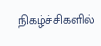நிகழ்ச்சிகளில்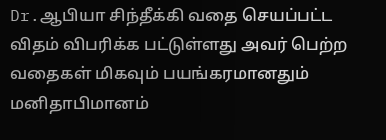Dr.ஆபியா சிந்தீக்கி வதை செயப்பட்ட விதம் விபரிக்க பட்டுள்ளது அவர் பெற்ற வதைகள் மிகவும் பயங்கரமானதும் மனிதாபிமானம்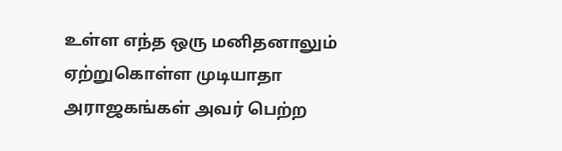உள்ள எந்த ஒரு மனிதனாலும் ஏற்றுகொள்ள முடியாதா அராஜகங்கள் அவர் பெற்ற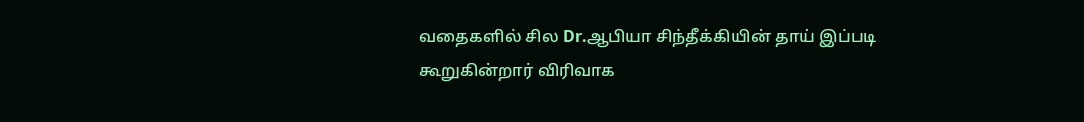வதைகளில் சில Dr.ஆபியா சிந்தீக்கியின் தாய் இப்படி கூறுகின்றார் விரிவாக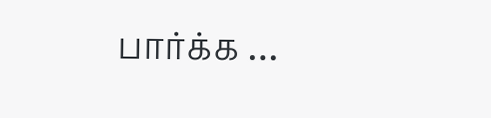பார்க்க …